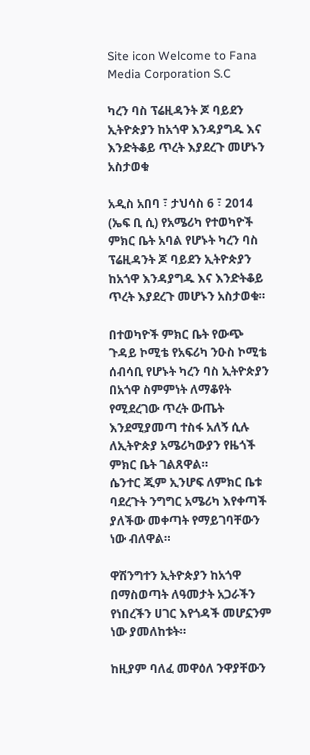Site icon Welcome to Fana Media Corporation S.C

ካረን ባስ ፕሬዚዳንት ጆ ባይደን ኢትዮጵያን ከአጎዋ እንዳያግዱ እና እንድትቆይ ጥረት እያደረጉ መሆኑን አስታወቁ

አዲስ አበባ ፣ ታህሳስ 6 ፣ 2014 (ኤፍ ቢ ሲ) የአሜሪካ የተወካዮች ምክር ቤት አባል የሆኑት ካረን ባስ ፕሬዚዳንት ጆ ባይደን ኢትዮጵያን ከአጎዋ እንዳያግዱ እና እንድትቆይ ጥረት እያደረጉ መሆኑን አስታወቁ።

በተወካዮች ምክር ቤት የውጭ ጉዳይ ኮሚቴ የአፍሪካ ንዑስ ኮሚቴ ሰብሳቢ የሆኑት ካረን ባስ ኢትዮጵያን በአጎዋ ስምምነት ለማቆየት የሚደረገው ጥረት ውጤት እንደሚያመጣ ተስፋ አለኝ ሲሉ ለኢትዮጵያ አሜሪካውያን የዜጎች ምክር ቤት ገልጸዋል።
ሴንተር ጂም ኢንሆፍ ለምክር ቤቱ ባደረጉት ንግግር አሜሪካ እየቀጣች ያለችው መቀጣት የማይገባቸውን ነው ብለዋል።

ዋሽንግተን ኢትዮጵያን ከአጎዋ በማስወጣት ለዓመታት አጋራችን የነበረችን ሀገር እየጎዳች መሆኗንም ነው ያመለከቱት።

ከዚያም ባለፈ መዋዕለ ንዋያቸውን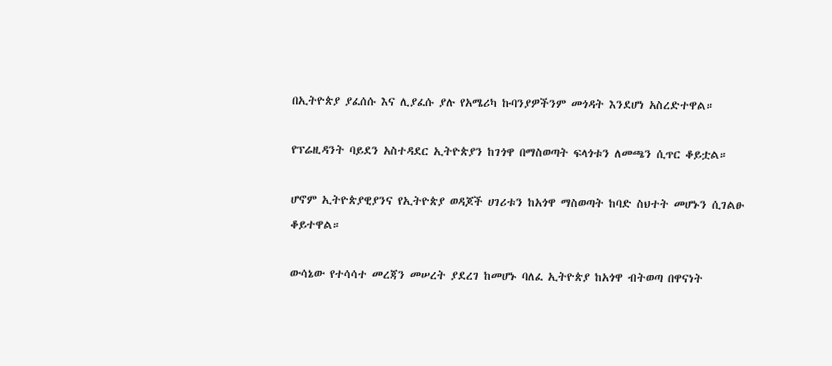በኢትዮጵያ ያፈሰሱ እና ሊያፈሱ ያሉ የአሜሪካ ኩባንያዎችንም መጎዳት እንደሆነ አስረድተዋል።

የፕሬዚዳንት ባይደን አስተዳደር ኢትዮጵያን ከገጎዋ በማስወጣት ፍላጎቱን ለመጫን ሲጥር ቆይቷል።

ሆኖም ኢትዮጵያዊያንና የኢትዮጵያ ወዳጆች ሀገሪቱን ከአጎዋ ማስወጣት ከባድ ስህተት መሆኑን ሲገልፁ ቆይተዋል።

ውሳኔው የተሳሳተ መረጃን መሠረት ያደረገ ከመሆኑ ባለፈ ኢትዮጵያ ከአጎዋ ብትወጣ በዋናነት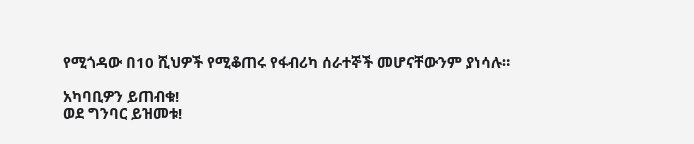የሚጎዳው በ10 ሺህዎች የሚቆጠሩ የፋብሪካ ሰራተኞች መሆናቸውንም ያነሳሉ።

አካባቢዎን ይጠብቁ!
ወደ ግንባር ይዝመቱ!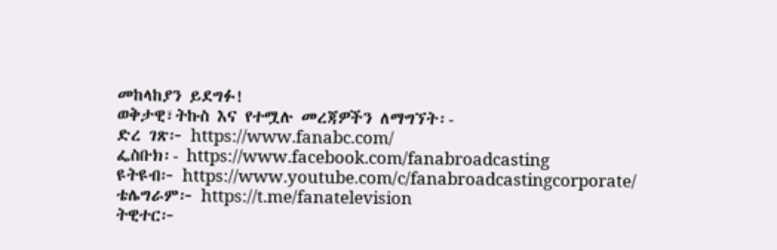መከላከያን ይደግፉ!
ወቅታዊ፣ትኩስ እና የተሟሉ መረጃዎችን ለማግኘት፡-
ድረ ገጽ፦ https://www.fanabc.com/
ፌስቡክ፡- https://www.facebook.com/fanabroadcasting
ዩትዩብ፦ https://www.youtube.com/c/fanabroadcastingcorporate/
ቴሌግራም፦ https://t.me/fanatelevision
ትዊተር፦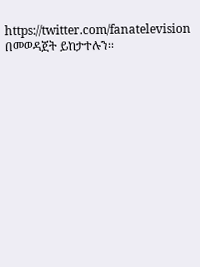https://twitter.com/fanatelevision በመወዳጀት ይከታተሉን፡፡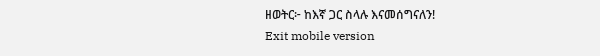ዘወትር፦ ከእኛ ጋር ስላሉ እናመሰግናለን!
Exit mobile version